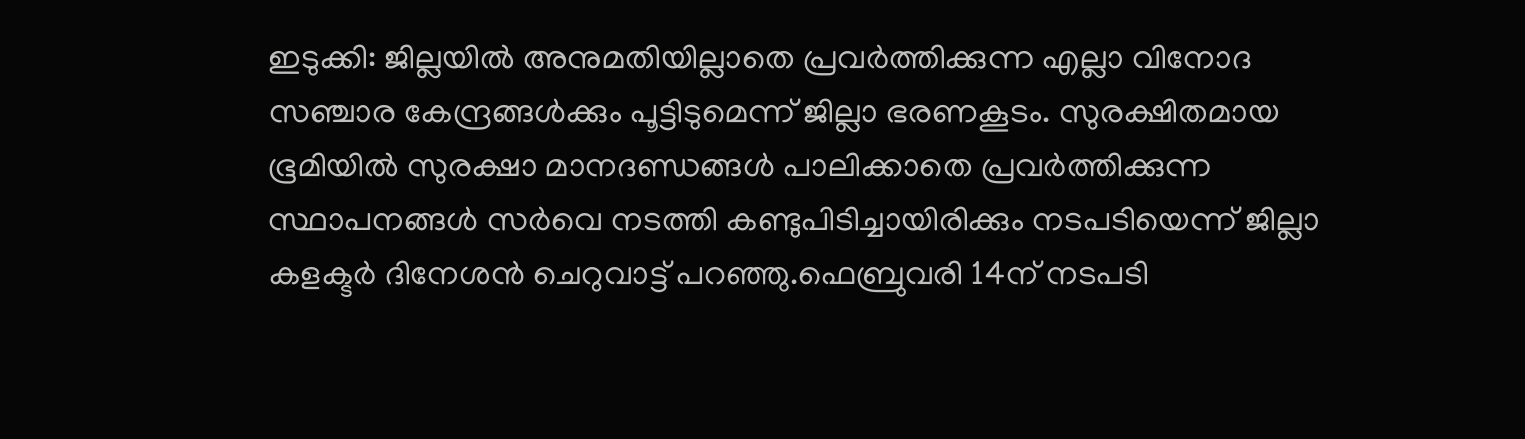ഇടുക്കി: ജില്ലയിൽ അനുമതിയില്ലാതെ പ്രവർത്തിക്കുന്ന എല്ലാ വിനോദ സഞ്ചാര കേന്ദ്രങ്ങൾക്കും പൂട്ടിടുമെന്ന് ജില്ലാ ഭരണകൂടം. സുരക്ഷിതമായ ഭൂമിയിൽ സുരക്ഷാ മാനദണ്ഡങ്ങൾ പാലിക്കാതെ പ്രവർത്തിക്കുന്ന സ്ഥാപനങ്ങൾ സർവെ നടത്തി കണ്ടുപിടിച്ചായിരിക്കും നടപടിയെന്ന് ജില്ലാ കളക്ടർ ദിനേശൻ ചെറുവാട്ട് പറഞ്ഞു.ഫെബ്രുവരി 14ന് നടപടി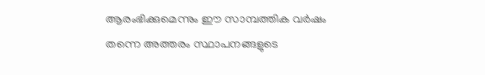ആരംഭിക്കുമെന്നും ഈ സാമ്പത്തിക വർഷം തന്നെ അത്തരം സ്ഥാപനങ്ങളുടെ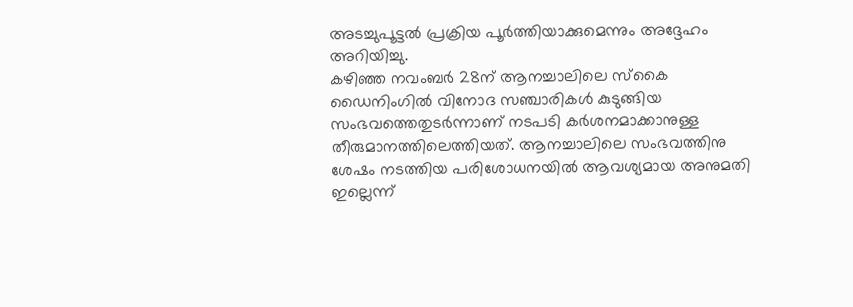അടച്ചുപൂട്ടൽ പ്രക്രിയ പൂർത്തിയാക്കുമെന്നും അദ്ദേഹം അറിയിച്ചു.
കഴിഞ്ഞ നവംബർ 28ന് ആനച്ചാലിലെ സ്കൈ ഡൈനിംഗിൽ വിനോദ സഞ്ചാരികൾ കുടുങ്ങിയ സംഭവത്തെതുടർന്നാണ് നടപടി കർശനമാക്കാനുള്ള തീരുമാനത്തിലെത്തിയത്. ആനച്ചാലിലെ സംഭവത്തിനു ശേഷം നടത്തിയ പരിശോധനയിൽ ആവശ്യമായ അനുമതി ഇല്ലെന്ന്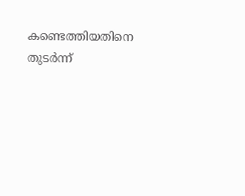കണ്ടെത്തിയതിനെ തുടർന്ന്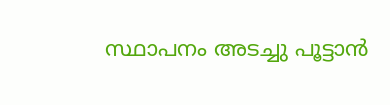സ്ഥാപനം അടച്ചു പൂട്ടാൻ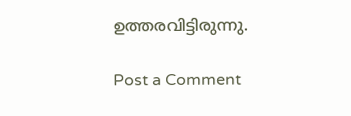ഉത്തരവിട്ടിരുന്നു.

Post a Comment